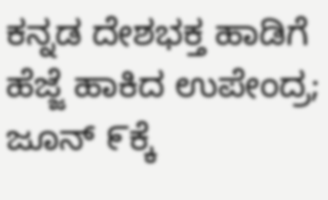ಕನ್ನಡ ದೇಶಭಕ್ತ ಹಾಡಿಗೆ ಹೆಜ್ಜೆ ಹಾಕಿದ ಉಪೇಂದ್ರ; ಜೂನ್ ೯ಕ್ಕೆ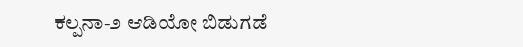ಕಲ್ಪನಾ-೨ ಆಡಿಯೋ ಬಿಡುಗಡೆ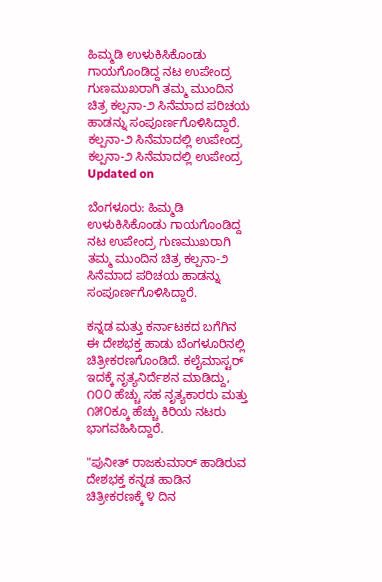ಹಿಮ್ಮಡಿ ಉಳುಕಿಸಿಕೊಂಡು ಗಾಯಗೊಂಡಿದ್ದ ನಟ ಉಪೇಂದ್ರ ಗುಣಮುಖರಾಗಿ ತಮ್ಮ ಮುಂದಿನ ಚಿತ್ರ ಕಲ್ಪನಾ-೨ ಸಿನೆಮಾದ ಪರಿಚಯ ಹಾಡನ್ನು ಸಂಪೂರ್ಣಗೊಳಿಸಿದ್ದಾರೆ.
ಕಲ್ಪನಾ-೨ ಸಿನೆಮಾದಲ್ಲಿ ಉಪೇಂದ್ರ
ಕಲ್ಪನಾ-೨ ಸಿನೆಮಾದಲ್ಲಿ ಉಪೇಂದ್ರ
Updated on

ಬೆಂಗಳೂರು: ಹಿಮ್ಮಡಿ ಉಳುಕಿಸಿಕೊಂಡು ಗಾಯಗೊಂಡಿದ್ದ ನಟ ಉಪೇಂದ್ರ ಗುಣಮುಖರಾಗಿ ತಮ್ಮ ಮುಂದಿನ ಚಿತ್ರ ಕಲ್ಪನಾ-೨ ಸಿನೆಮಾದ ಪರಿಚಯ ಹಾಡನ್ನು ಸಂಪೂರ್ಣಗೊಳಿಸಿದ್ದಾರೆ.

ಕನ್ನಡ ಮತ್ತು ಕರ್ನಾಟಕದ ಬಗೆಗಿನ ಈ ದೇಶಭಕ್ತ ಹಾಡು ಬೆಂಗಳೂರಿನಲ್ಲಿ ಚಿತ್ರೀಕರಣಗೊಂಡಿದೆ. ಕಲೈಮಾಸ್ಟರ್ ಇದಕ್ಕೆ ನೃತ್ಯನಿರ್ದೆಶನ ಮಾಡಿದ್ದು, ೧೦೦ ಹೆಚ್ಚು ಸಹ ನೃತ್ಯಕಾರರು ಮತ್ತು ೧೫೦ಕ್ಕೂ ಹೆಚ್ಚು ಕಿರಿಯ ನಟರು ಭಾಗವಹಿಸಿದ್ದಾರೆ.

"ಪುನೀತ್ ರಾಜಕುಮಾರ್ ಹಾಡಿರುವ ದೇಶಭಕ್ತ ಕನ್ನಡ ಹಾಡಿನ ಚಿತ್ರೀಕರಣಕ್ಕೆ ೪ ದಿನ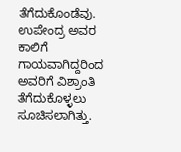ತೆಗೆದುಕೊಂಡೆವು. ಉಪೇಂದ್ರ ಅವರ ಕಾಲಿಗೆ ಗಾಯವಾಗಿದ್ದರಿಂದ ಅವರಿಗೆ ವಿಶ್ರಾಂತಿ ತೆಗೆದುಕೊಳ್ಳಲು ಸೂಚಿಸಲಾಗಿತ್ತು.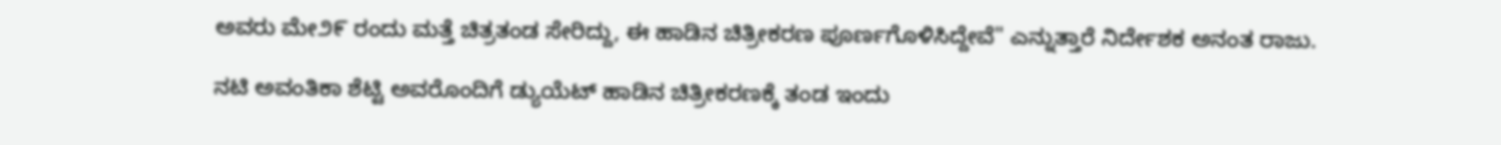ಅವರು ಮೇ೨೯ ರಂದು ಮತ್ತೆ ಚಿತ್ರತಂಡ ಸೇರಿದ್ದು, ಈ ಹಾಡಿನ ಚಿತ್ರೀಕರಣ ಪೂರ್ಣಗೊಳಿಸಿದ್ದೇವೆ" ಎನ್ನುತ್ತಾರೆ ನಿರ್ದೇಶಕ ಅನಂತ ರಾಜು.

ನಟಿ ಅವಂತಿಕಾ ಶೆಟ್ಟಿ ಅವರೊಂದಿಗೆ ಡ್ಯುಯೆಟ್ ಹಾಡಿನ ಚಿತ್ರೀಕರಣಕ್ಕೆ ತಂಡ ಇಂದು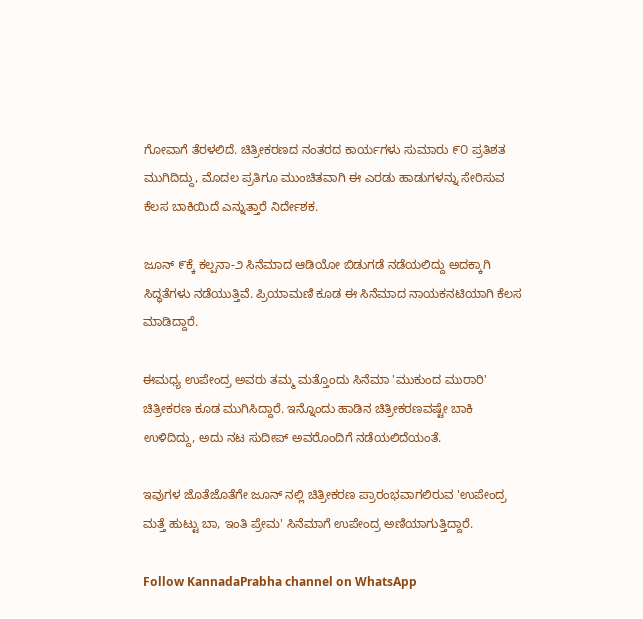ಗೋವಾಗೆ ತೆರಳಲಿದೆ. ಚಿತ್ರೀಕರಣದ ನಂತರದ ಕಾರ್ಯಗಳು ಸುಮಾರು ೯೦ ಪ್ರತಿಶತ ಮುಗಿದಿದ್ದು, ಮೊದಲ ಪ್ರತಿಗೂ ಮುಂಚಿತವಾಗಿ ಈ ಎರಡು ಹಾಡುಗಳನ್ನು ಸೇರಿಸುವ ಕೆಲಸ ಬಾಕಿಯಿದೆ ಎನ್ನುತ್ತಾರೆ ನಿರ್ದೇಶಕ.

ಜೂನ್ ೯ಕ್ಕೆ ಕಲ್ಪನಾ-೨ ಸಿನೆಮಾದ ಆಡಿಯೋ ಬಿಡುಗಡೆ ನಡೆಯಲಿದ್ದು ಅದಕ್ಕಾಗಿ ಸಿದ್ಧತೆಗಳು ನಡೆಯುತ್ತಿವೆ. ಪ್ರಿಯಾಮಣಿ ಕೂಡ ಈ ಸಿನೆಮಾದ ನಾಯಕನಟಿಯಾಗಿ ಕೆಲಸ ಮಾಡಿದ್ದಾರೆ.

ಈಮಧ್ಯ ಉಪೇಂದ್ರ ಅವರು ತಮ್ಮ ಮತ್ತೊಂದು ಸಿನೆಮಾ 'ಮುಕುಂದ ಮುರಾರಿ' ಚಿತ್ರೀಕರಣ ಕೂಡ ಮುಗಿಸಿದ್ದಾರೆ. ಇನ್ನೊಂದು ಹಾಡಿನ ಚಿತ್ರೀಕರಣವಷ್ಟೇ ಬಾಕಿ ಉಳಿದಿದ್ದು, ಅದು ನಟ ಸುದೀಪ್ ಅವರೊಂದಿಗೆ ನಡೆಯಲಿದೆಯಂತೆ.

ಇವುಗಳ ಜೊತೆಜೊತೆಗೇ ಜೂನ್ ನಲ್ಲಿ ಚಿತ್ರೀಕರಣ ಪ್ರಾರಂಭವಾಗಲಿರುವ 'ಉಪೇಂದ್ರ ಮತ್ತೆ ಹುಟ್ಟು ಬಾ, ಇಂತಿ ಪ್ರೇಮ' ಸಿನೆಮಾಗೆ ಉಪೇಂದ್ರ ಅಣಿಯಾಗುತ್ತಿದ್ದಾರೆ.

Follow KannadaPrabha channel on WhatsApp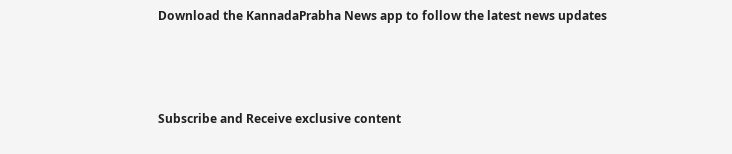Download the KannadaPrabha News app to follow the latest news updates



Subscribe and Receive exclusive content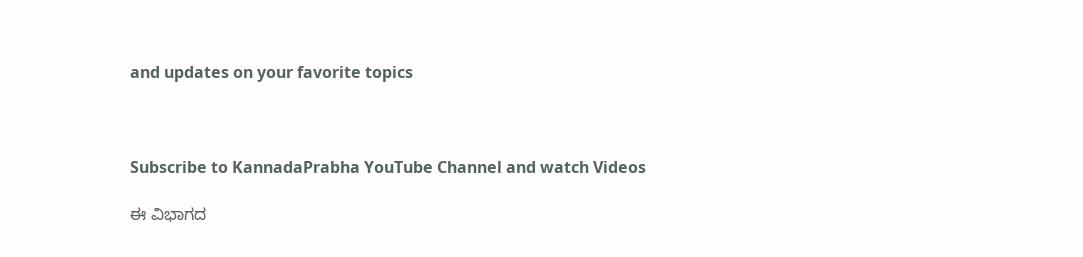and updates on your favorite topics



Subscribe to KannadaPrabha YouTube Channel and watch Videos

ಈ ವಿಭಾಗದ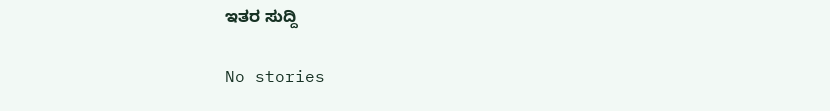ಇತರ ಸುದ್ದಿ

No stories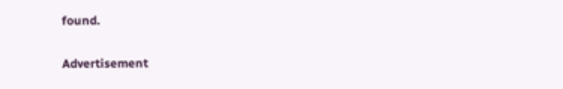found.

Advertisement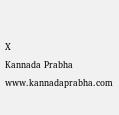X
Kannada Prabha
www.kannadaprabha.com